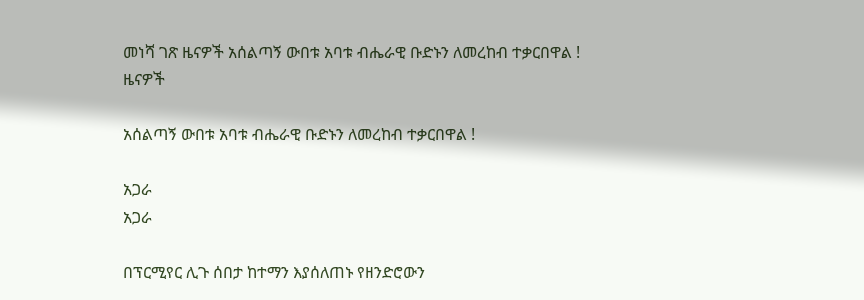መነሻ ገጽ ዜናዎች አሰልጣኝ ውበቱ አባቱ ብሔራዊ ቡድኑን ለመረከብ ተቃርበዋል !
ዜናዎች

አሰልጣኝ ውበቱ አባቱ ብሔራዊ ቡድኑን ለመረከብ ተቃርበዋል !

አጋራ
አጋራ

በፕርሚየር ሊጉ ሰበታ ከተማን እያሰለጠኑ የዘንድሮውን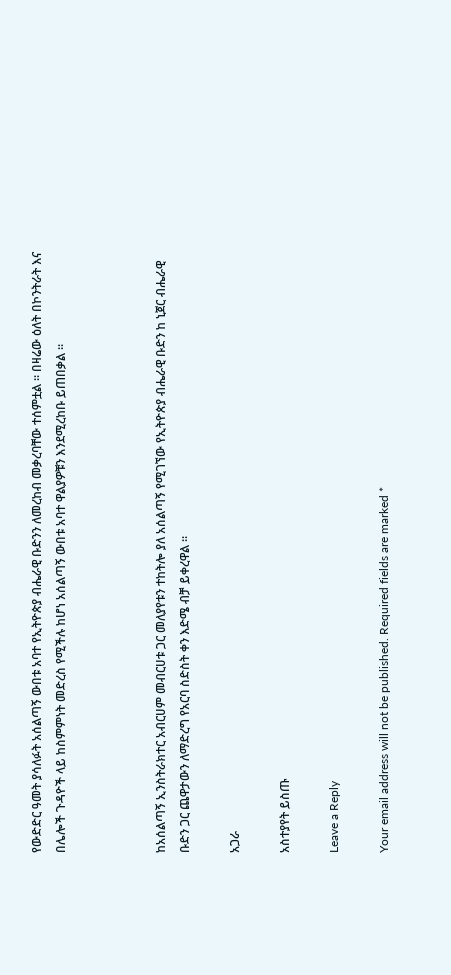የውድድር ዓመት ያሳለፉት አሰልጣኝ ውበቱ አባተ የኢትዮጵያ ብሔራዊ ቡድንን ለመረከብ መቃረባቸው ተሰምቷል ፡፡ በዛሬው ዕለት በኮንትራት እና በሌሎች ጉዳዮች ላይ ከስምምነት መድረስ የሚችሉ ከሆነ አሰልጣኝ ውበቱ አባተ ዋልያዎቹን እንደሚረከቡ ይጠበቃል ፡፡



ከአሰልጣኝ ኢንስትራክተር አብርሀም መብርሀቱ ጋር መለያየቱን ተከትሎ ያለ አሰልጣኝ የሚገኘው የኢትዮጵያ ብሔራዊ ቡድን ከ ኒጀር ብሔራዊ ቡድን ጋር ጨዋታውን ለማድረግ የአርባ ስድስት ቀን እድሜ ብቻ ይቀረዋል ፡፡

አጋራ

አስተያየት ይስጡ

Leave a Reply

Your email address will not be published. Required fields are marked *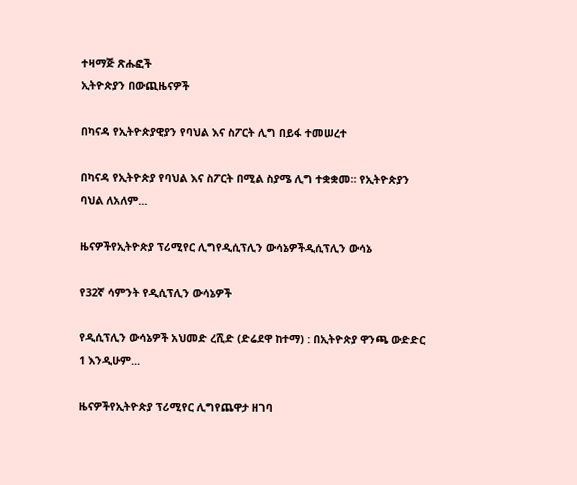ተዛማጅ ጽሑፎች
ኢትዮጵያን በውጪዜናዎች

በካናዳ የኢትዮጵያዊያን የባህል እና ስፖርት ሊግ በይፋ ተመሠረተ

በካናዳ የኢትዮጵያ የባህል እና ስፖርት በሚል ስያሜ ሊግ ተቋቋመ። የኢትዮጵያን ባህል ለአለም...

ዜናዎችየኢትዮጵያ ፕሪሚየር ሊግየዲሲፕሊን ውሳኔዎችዲሲፕሊን ውሳኔ

የ32ኛ ሳምንት የዲሲፕሊን ውሳኔዎች

የዲሲፕሊን ውሳኔዎች አህመድ ረሺድ (ድሬደዋ ከተማ) : በኢትዮጵያ ዋንጫ ውድድር 1 እንዲሁም...

ዜናዎችየኢትዮጵያ ፕሪሚየር ሊግየጨዋታ ዘገባ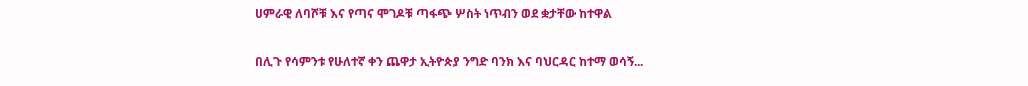ሀምራዊ ለባሾቹ እና የጣና ሞገዶቹ ጣፋጭ ሦስት ነጥብን ወደ ቋታቸው ከተዋል

በሊጉ የሳምንቱ የሁለተኛ ቀን ጨዋታ ኢትዮጵያ ንግድ ባንክ እና ባህርዳር ከተማ ወሳኝ...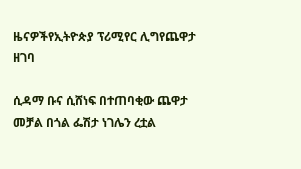ዜናዎችየኢትዮጵያ ፕሪሚየር ሊግየጨዋታ ዘገባ

ሲዳማ ቡና ሲሸነፍ በተጠባቂው ጨዋታ መቻል በጎል ፌሽታ ነገሌን ረቷል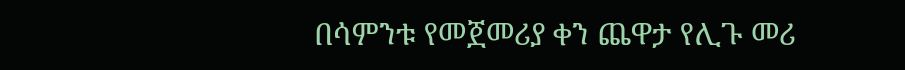በሳምንቱ የመጀመሪያ ቀን ጨዋታ የሊጉ መሪ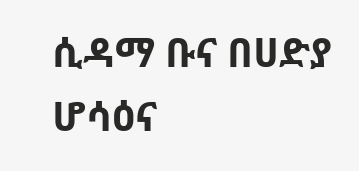ሲዳማ ቡና በሀድያ ሆሳዕና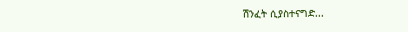ሽንፈት ሲያስተናግድ...